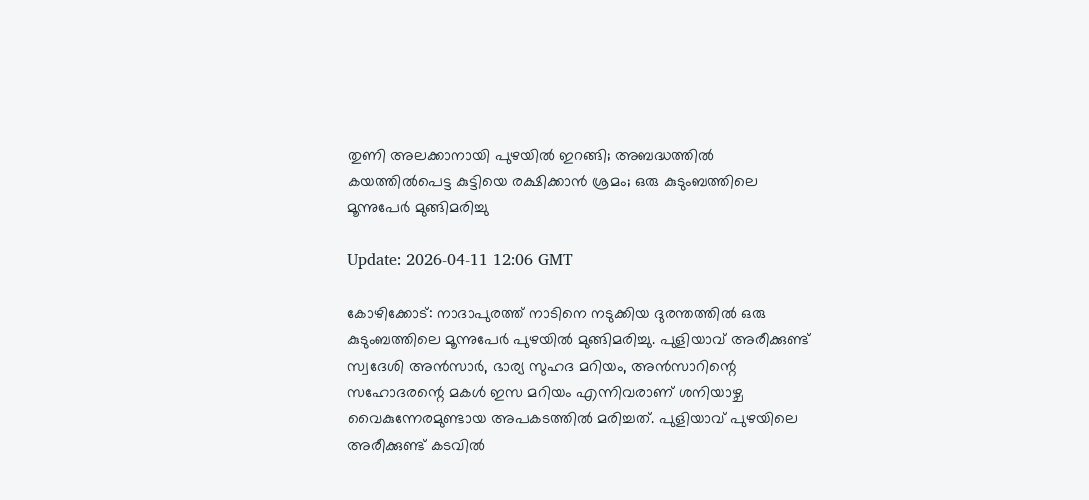തുണി അലക്കാനായി പുഴയില്‍ ഇറങ്ങി; അബദ്ധത്തില്‍ കയത്തില്‍പെട്ട കുട്ടിയെ രക്ഷിക്കാന്‍ ശ്രമം; ഒരു കുടുംബത്തിലെ മൂന്നുപേര്‍ മുങ്ങിമരിച്ചു

Update: 2026-04-11 12:06 GMT

കോഴിക്കോട്: നാദാപുരത്ത് നാടിനെ നടുക്കിയ ദുരന്തത്തില്‍ ഒരു കുടുംബത്തിലെ മൂന്നുപേര്‍ പുഴയില്‍ മുങ്ങിമരിച്ചു. പുളിയാവ് അരീക്കുണ്ട് സ്വദേശി അന്‍സാര്‍, ഭാര്യ സുഹദ മറിയം, അന്‍സാറിന്റെ സഹോദരന്റെ മകള്‍ ഇസ മറിയം എന്നിവരാണ് ശനിയാഴ്ച വൈകുന്നേരമുണ്ടായ അപകടത്തില്‍ മരിച്ചത്. പുളിയാവ് പുഴയിലെ അരീക്കുണ്ട് കടവില്‍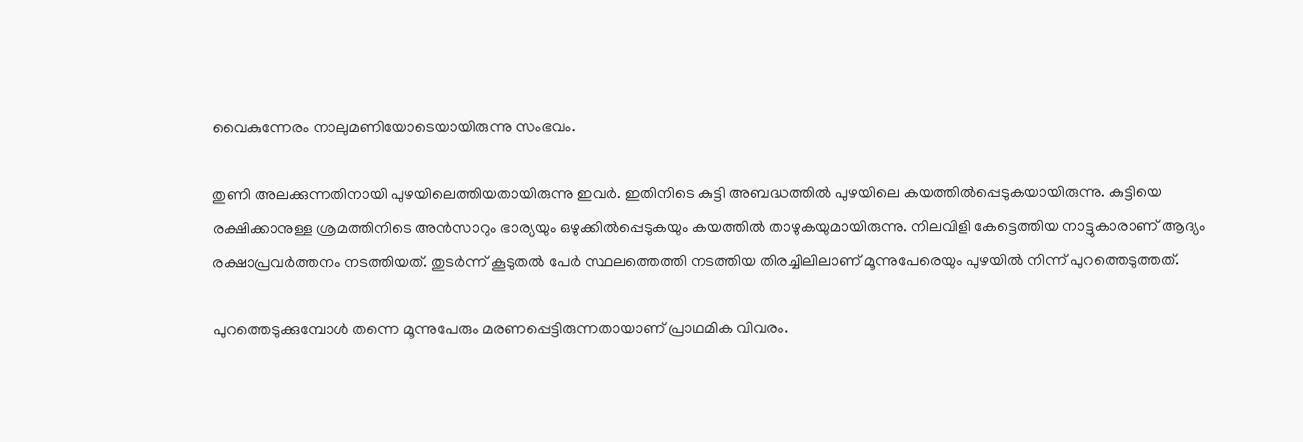വൈകുന്നേരം നാലുമണിയോടെയായിരുന്നു സംഭവം.

തുണി അലക്കുന്നതിനായി പുഴയിലെത്തിയതായിരുന്നു ഇവര്‍. ഇതിനിടെ കുട്ടി അബദ്ധത്തില്‍ പുഴയിലെ കയത്തില്‍പ്പെടുകയായിരുന്നു. കുട്ടിയെ രക്ഷിക്കാനുള്ള ശ്രമത്തിനിടെ അന്‍സാറും ഭാര്യയും ഒഴുക്കില്‍പ്പെടുകയും കയത്തില്‍ താഴുകയുമായിരുന്നു. നിലവിളി കേട്ടെത്തിയ നാട്ടുകാരാണ് ആദ്യം രക്ഷാപ്രവര്‍ത്തനം നടത്തിയത്. തുടര്‍ന്ന് കൂടുതല്‍ പേര്‍ സ്ഥലത്തെത്തി നടത്തിയ തിരച്ചിലിലാണ് മൂന്നുപേരെയും പുഴയില്‍ നിന്ന് പുറത്തെടുത്തത്.

പുറത്തെടുക്കുമ്പോള്‍ തന്നെ മൂന്നുപേരും മരണപ്പെട്ടിരുന്നതായാണ് പ്രാഥമിക വിവരം.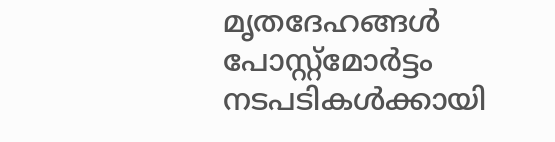മൃതദേഹങ്ങള്‍ പോസ്റ്റ്മോര്‍ട്ടം നടപടികള്‍ക്കായി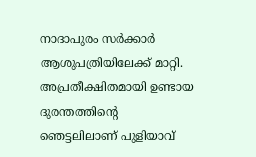നാദാപുരം സര്‍ക്കാര്‍ ആശുപത്രിയിലേക്ക് മാറ്റി. അപ്രതീക്ഷിതമായി ഉണ്ടായ ദുരന്തത്തിന്റെ ഞെട്ടലിലാണ് പുളിയാവ്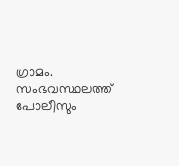ഗ്രാമം. സംഭവസ്ഥലത്ത് പോലീസും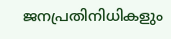ജനപ്രതിനിധികളും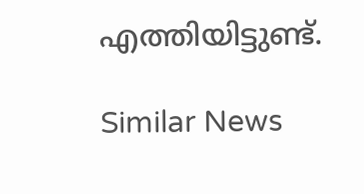എത്തിയിട്ടുണ്ട്.

Similar News